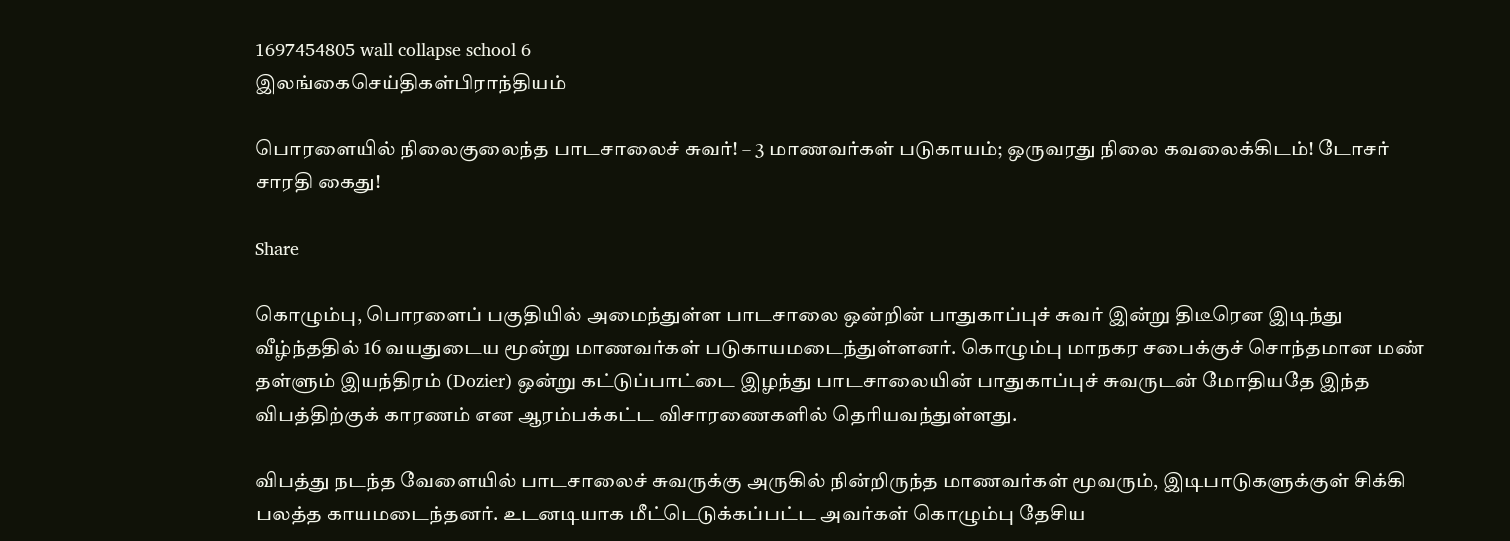1697454805 wall collapse school 6
இலங்கைசெய்திகள்பிராந்தியம்

பொரளையில் நிலைகுலைந்த பாடசாலைச் சுவர்! – 3 மாணவர்கள் படுகாயம்; ஒருவரது நிலை கவலைக்கிடம்! டோசர் சாரதி கைது!

Share

கொழும்பு, பொரளைப் பகுதியில் அமைந்துள்ள பாடசாலை ஒன்றின் பாதுகாப்புச் சுவர் இன்று திடீரென இடிந்து வீழ்ந்ததில் 16 வயதுடைய மூன்று மாணவர்கள் படுகாயமடைந்துள்ளனர். கொழும்பு மாநகர சபைக்குச் சொந்தமான மண் தள்ளும் இயந்திரம் (Dozier) ஒன்று கட்டுப்பாட்டை இழந்து பாடசாலையின் பாதுகாப்புச் சுவருடன் மோதியதே இந்த விபத்திற்குக் காரணம் என ஆரம்பக்கட்ட விசாரணைகளில் தெரியவந்துள்ளது.

விபத்து நடந்த வேளையில் பாடசாலைச் சுவருக்கு அருகில் நின்றிருந்த மாணவர்கள் மூவரும், இடிபாடுகளுக்குள் சிக்கி பலத்த காயமடைந்தனர். உடனடியாக மீட்டெடுக்கப்பட்ட அவர்கள் கொழும்பு தேசிய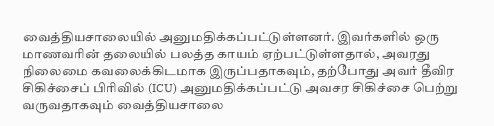வைத்தியசாலையில் அனுமதிக்கப்பட்டுள்ளனர். இவர்களில் ஒரு மாணவரின் தலையில் பலத்த காயம் ஏற்பட்டுள்ளதால், அவரது நிலைமை கவலைக்கிடமாக இருப்பதாகவும், தற்போது அவர் தீவிர சிகிச்சைப் பிரிவில் (ICU) அனுமதிக்கப்பட்டு அவசர சிகிச்சை பெற்று வருவதாகவும் வைத்தியசாலை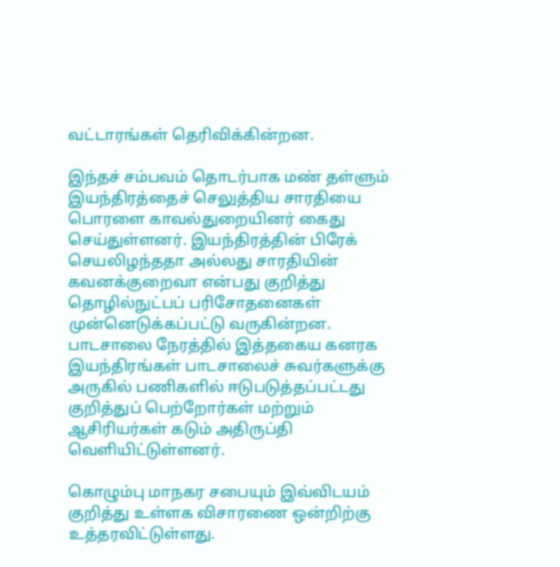வட்டாரங்கள் தெரிவிக்கின்றன.

இந்தச் சம்பவம் தொடர்பாக மண் தள்ளும் இயந்திரத்தைச் செலுத்திய சாரதியை பொரளை காவல்துறையினர் கைது செய்துள்ளனர். இயந்திரத்தின் பிரேக் செயலிழந்ததா அல்லது சாரதியின் கவனக்குறைவா என்பது குறித்து தொழில்நுட்பப் பரிசோதனைகள் முன்னெடுக்கப்பட்டு வருகின்றன. பாடசாலை நேரத்தில் இத்தகைய கனரக இயந்திரங்கள் பாடசாலைச் சுவர்களுக்கு அருகில் பணிகளில் ஈடுபடுத்தப்பட்டது குறித்துப் பெற்றோர்கள் மற்றும் ஆசிரியர்கள் கடும் அதிருப்தி வெளியிட்டுள்ளனர்.

கொழும்பு மாநகர சபையும் இவ்விடயம் குறித்து உள்ளக விசாரணை ஒன்றிற்கு உத்தரவிட்டுள்ளது.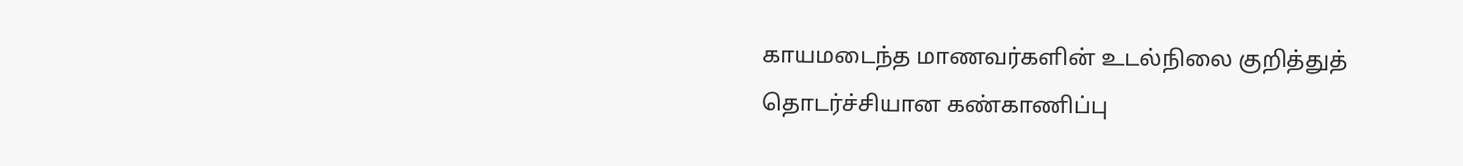காயமடைந்த மாணவர்களின் உடல்நிலை குறித்துத் தொடர்ச்சியான கண்காணிப்பு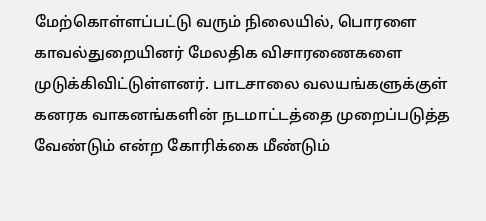மேற்கொள்ளப்பட்டு வரும் நிலையில், பொரளை காவல்துறையினர் மேலதிக விசாரணைகளை முடுக்கிவிட்டுள்ளனர். பாடசாலை வலயங்களுக்குள் கனரக வாகனங்களின் நடமாட்டத்தை முறைப்படுத்த வேண்டும் என்ற கோரிக்கை மீண்டும்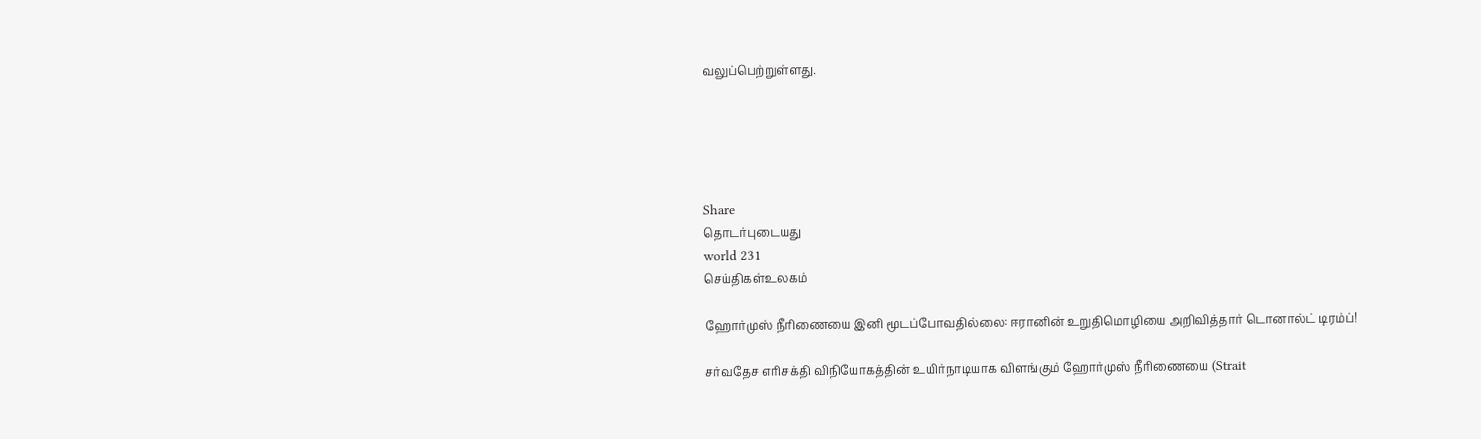வலுப்பெற்றுள்ளது.





Share
தொடர்புடையது
world 231
செய்திகள்உலகம்

ஹோர்முஸ் நீரிணையை இனி மூடப்போவதில்லை: ஈரானின் உறுதிமொழியை அறிவித்தார் டொனால்ட் டிரம்ப்!

சர்வதேச எரிசக்தி விநியோகத்தின் உயிர்நாடியாக விளங்கும் ஹோர்முஸ் நீரிணையை (Strait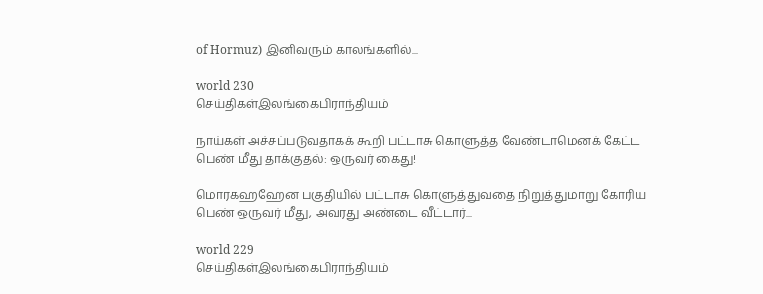of Hormuz) இனிவரும் காலங்களில்...

world 230
செய்திகள்இலங்கைபிராந்தியம்

நாய்கள் அச்சப்படுவதாகக் கூறி பட்டாசு கொளுத்த வேண்டாமெனக் கேட்ட பெண் மீது தாக்குதல்: ஒருவர் கைது!

மொரகஹஹேன பகுதியில் பட்டாசு கொளுத்துவதை நிறுத்துமாறு கோரிய பெண் ஒருவர் மீது, அவரது அண்டை வீட்டார்...

world 229
செய்திகள்இலங்கைபிராந்தியம்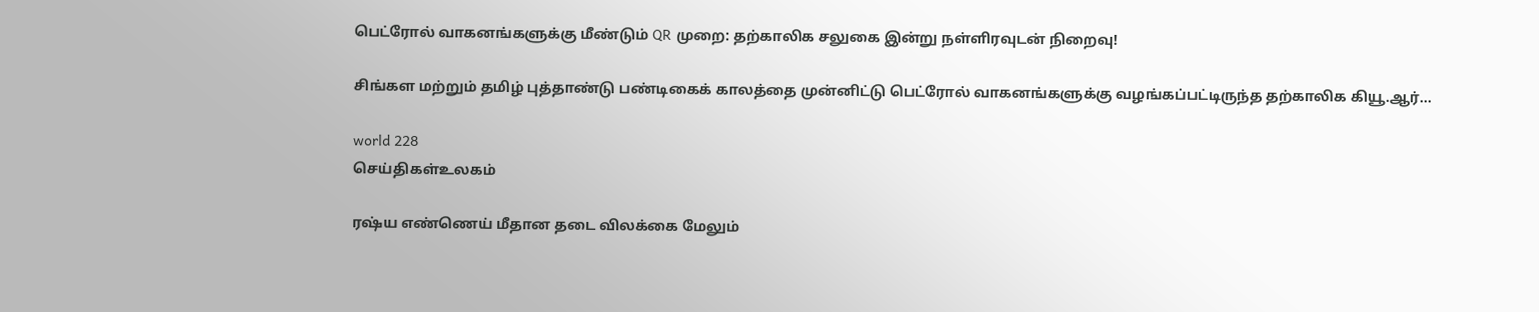பெட்ரோல் வாகனங்களுக்கு மீண்டும் QR முறை: தற்காலிக சலுகை இன்று நள்ளிரவுடன் நிறைவு!

சிங்கள மற்றும் தமிழ் புத்தாண்டு பண்டிகைக் காலத்தை முன்னிட்டு பெட்ரோல் வாகனங்களுக்கு வழங்கப்பட்டிருந்த தற்காலிக கியூ.ஆர்...

world 228
செய்திகள்உலகம்

ரஷ்ய எண்ணெய் மீதான தடை விலக்கை மேலும்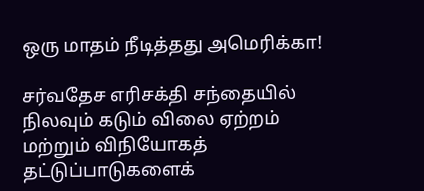ஒரு மாதம் நீடித்தது அமெரிக்கா!

சர்வதேச எரிசக்தி சந்தையில் நிலவும் கடும் விலை ஏற்றம் மற்றும் விநியோகத் தட்டுப்பாடுகளைக்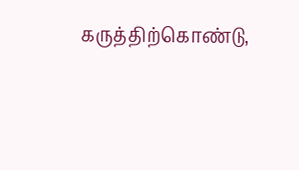கருத்திற்கொண்டு,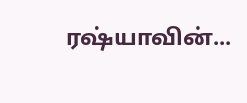ரஷ்யாவின்...